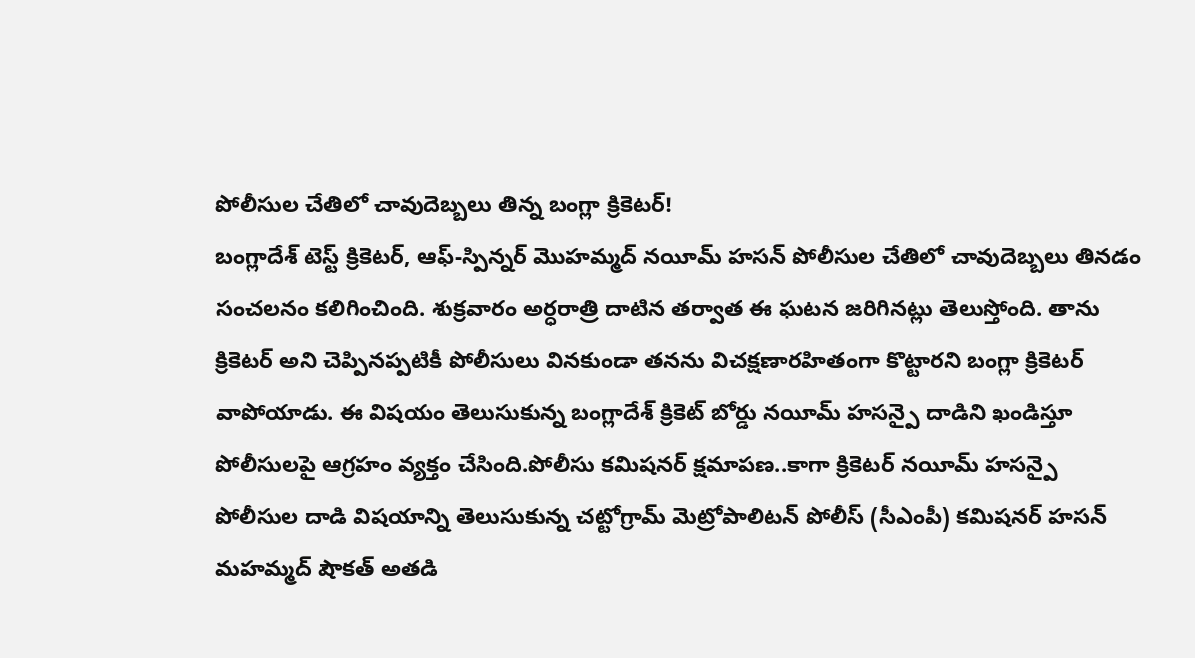పోలీసుల చేతిలో చావుదెబ్బలు తిన్న బంగ్లా క్రికెటర్!
బంగ్లాదేశ్ టెస్ట్ క్రికెటర్, ఆఫ్-స్పిన్నర్ మొహమ్మద్ నయీమ్ హసన్ పోలీసుల చేతిలో చావుదెబ్బలు తినడం సంచలనం కలిగించింది. శుక్రవారం అర్ధరాత్రి దాటిన తర్వాత ఈ ఘటన జరిగినట్లు తెలుస్తోంది. తాను క్రికెటర్ అని చెప్పినప్పటికీ పోలీసులు వినకుండా తనను విచక్షణారహితంగా కొట్టారని బంగ్లా క్రికెటర్ వాపోయాడు. ఈ విషయం తెలుసుకున్న బంగ్లాదేశ్ క్రికెట్ బోర్డు నయీమ్ హసన్పై దాడిని ఖండిస్తూ పోలీసులపై ఆగ్రహం వ్యక్తం చేసింది.పోలీసు కమిషనర్ క్షమాపణ..కాగా క్రికెటర్ నయీమ్ హసన్పై పోలీసుల దాడి విషయాన్ని తెలుసుకున్న చట్టోగ్రామ్ మెట్రోపాలిటన్ పోలీస్ (సీఎంపీ) కమిషనర్ హసన్ మహమ్మద్ షౌకత్ అతడి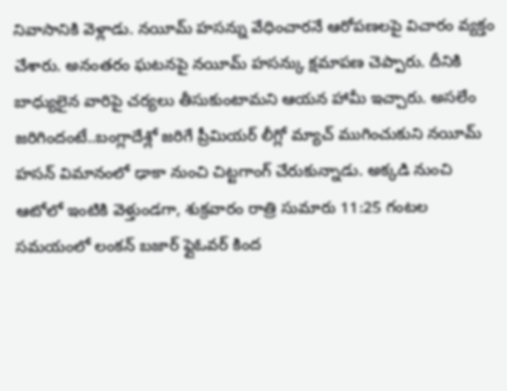నివాసానికి వెళ్లాడు. నయీమ్ హసన్ను వేధించారనే ఆరోపణలపై విచారం వ్యక్తం చేశారు. అనంతరం ఘటనపై నయీమ్ హసన్కు క్షమాపణ చెప్పారు. దీనికి బాధ్యులైన వారిపై చర్యలు తీసుకుంటామని ఆయన హామీ ఇచ్చారు. అసలేం జరిగిందంటే..బంగ్లాదేశ్లో జరిగే ప్రీమియర్ లీగ్లో మ్యాచ్ ముగించుకుని నయీమ్ హసన్ విమానంలో ఢాకా నుంచి చిట్టగాంగ్ చేరుకున్నాడు. అక్కడి నుంచి ఆటోలో ఇంటికి వెళ్తుండగా, శుక్రవారం రాత్రి సుమారు 11:25 గంటల సమయంలో లంకన్ బజార్ ఫ్లైఓవర్ కింద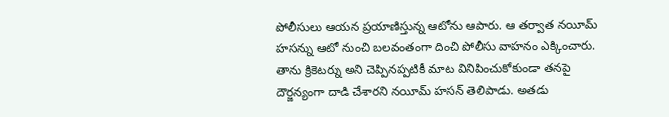పోలీసులు ఆయన ప్రయాణిస్తున్న ఆటోను ఆపారు. ఆ తర్వాత నయీమ్ హసన్ను ఆటో నుంచి బలవంతంగా దించి పోలీసు వాహనం ఎక్కించారు. తాను క్రికెటర్ను అని చెప్పినప్పటికీ మాట వినిపించుకోకుండా తనపై దౌర్జన్యంగా దాడి చేశారని నయీమ్ హసన్ తెలిపాడు. అతడు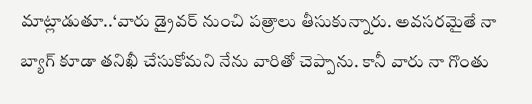మాట్లాడుతూ..‘వారు డ్రైవర్ నుంచి పత్రాలు తీసుకున్నారు. అవసరమైతే నా బ్యాగ్ కూడా తనిఖీ చేసుకోమని నేను వారితో చెప్పాను. కానీ వారు నా గొంతు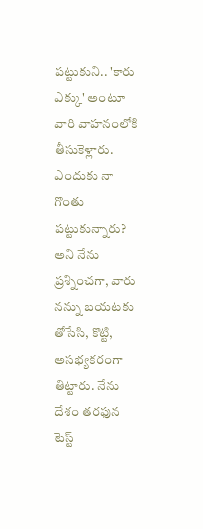పట్టుకుని.. 'కారు ఎక్కు' అంటూ వారి వాహనంలోకి తీసుకెళ్లారు. ఎందుకు నా గొంతు పట్టుకున్నారు? అని నేను ప్రశ్నించగా, వారు నన్ను బయటకు తోసేసి, కొట్టి, అసభ్యకరంగా తిట్టారు. నేను దేశం తరఫున టెస్ట్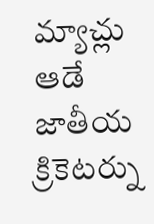మ్యాచ్లు ఆడే జాతీయ క్రికెటర్ను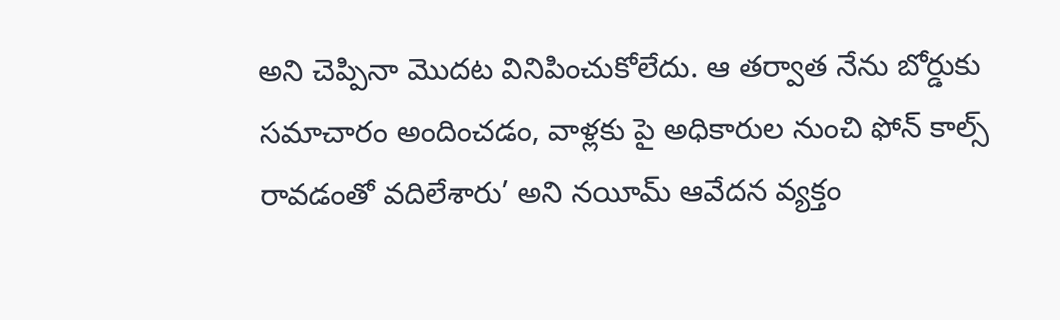అని చెప్పినా మొదట వినిపించుకోలేదు. ఆ తర్వాత నేను బోర్డుకు సమాచారం అందించడం, వాళ్లకు పై అధికారుల నుంచి ఫోన్ కాల్స్ రావడంతో వదిలేశారు’ అని నయీమ్ ఆవేదన వ్యక్తం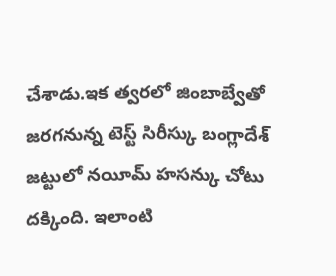చేశాడు.ఇక త్వరలో జింబాబ్వేతో జరగనున్న టెస్ట్ సిరీస్కు బంగ్లాదేశ్ జట్టులో నయీమ్ హసన్కు చోటు దక్కింది. ఇలాంటి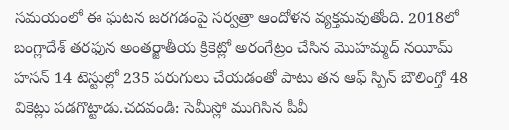సమయంలో ఈ ఘటన జరగడంపై సర్వత్రా ఆందోళన వ్యక్తమవుతోంది. 2018లో బంగ్లాదేశ్ తరఫున అంతర్జాతీయ క్రికెట్లో అరంగేట్రం చేసిన మొహమ్మద్ నయీమ్ హసన్ 14 టెస్టుల్లో 235 పరుగులు చేయడంతో పాటు తన ఆఫ్ స్పిన్ బౌలింగ్తో 48 వికెట్లు పడగొట్టాడు.చదవండి: సెమీస్లో ముగిసిన పీవీ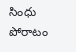సింధు పోరాటం